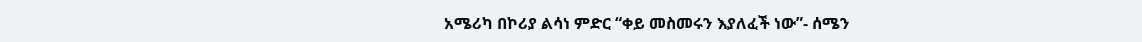አሜሪካ በኮሪያ ልሳነ ምድር “ቀይ መስመሩን እያለፈች ነው”- ሰሜን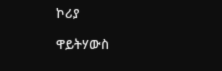ኮሪያ

ዋይትሃውስ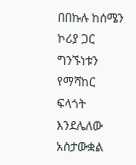በበኩሉ ከሰሜን ኮሪያ ጋር ግንኙነቱን የማሻከር ፍላጎት እንደሌለው አስታውቋል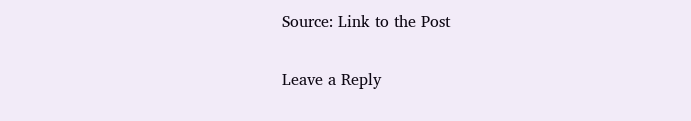Source: Link to the Post

Leave a Reply